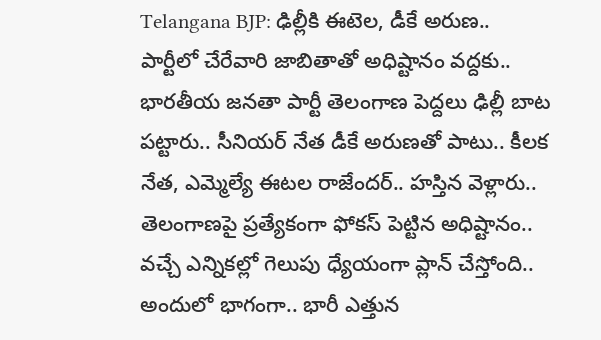Telangana BJP: ఢిల్లీకి ఈటెల, డీకే అరుణ.. పార్టీలో చేరేవారి జాబితాతో అధిష్టానం వద్దకు..
భారతీయ జనతా పార్టీ తెలంగాణ పెద్దలు ఢిల్లీ బాట పట్టారు.. సీనియర్ నేత డీకే అరుణతో పాటు.. కీలక నేత, ఎమ్మెల్యే ఈటల రాజేందర్.. హస్తిన వెళ్లారు.. తెలంగాణపై ప్రత్యేకంగా ఫోకస్ పెట్టిన అధిష్టానం.. వచ్చే ఎన్నికల్లో గెలుపు ధ్యేయంగా ప్లాన్ చేస్తోంది.. అందులో భాగంగా.. భారీ ఎత్తున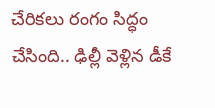చేరికలు రంగం సిద్ధం చేసింది.. ఢిల్లీ వెళ్లిన డీకే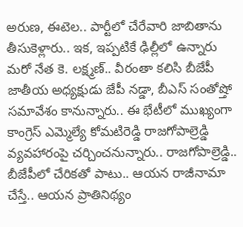అరుణ, ఈటెల.. పార్టీలో చేరేవారి జాబితాను తీసుకెళ్లారు.. ఇక, ఇప్పటికే ఢిల్లీలో ఉన్నారు మరో నేత కె. లక్ష్మణ్.. వీరంతా కలిసి బీజేపీ జాతీయ అధ్యక్షుడు జేపీ నడ్డా, బీఎస్ సంతోష్తో సమావేశం కానున్నారు.. ఈ భేటీలో ముఖ్యంగా కాంగ్రెస్ ఎమ్మెల్యే కోమటిరెడ్డి రాజగోపాల్రెడ్డి వ్యవహారంపై చర్చించనున్నారు.. రాజగోపాల్రెడ్డి.. బీజేపీలో చేరికతో పాటు.. ఆయన రాజీనామా చేస్తే.. ఆయన ప్రాతినిథ్యం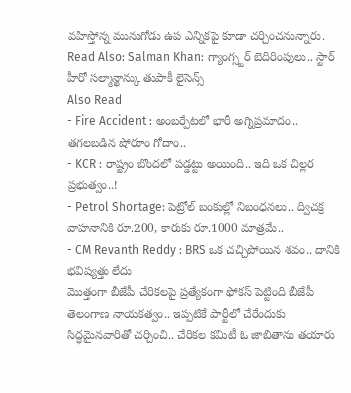వహిస్తోన్న మునుగోడు ఉప ఎన్నికపై కూడా చర్చించనున్నారు.
Read Also: Salman Khan: గ్యాంగ్స్టర్ బెదిరింపులు.. స్టార్ హీరో సల్మాన్ఖాన్కు తుపాకీ లైసెన్స్
Also Read
- Fire Accident : అంబర్పేటలో భారీ అగ్నిప్రమాదం.. తగలబడిన షోరూం గోదాం..
- KCR : రాష్ట్రం బొందలో పడ్డట్టు అయింది.. ఇది ఒక చిల్లర ప్రభుత్వం..!
- Petrol Shortage: పెట్రోల్ బంకుల్లో నిబంధనలు.. ద్విచక్ర వాహనానికి రూ.200, కారుకు రూ.1000 మాత్రమే..
- CM Revanth Reddy : BRS ఒక చచ్చిపోయిన శవం.. దానికి భవిష్యత్తు లేదు
మొత్తంగా బీజేపీ చేరికలపై ప్రత్యేకంగా ఫోకస్ పెట్టింది బీజేపీ తెలంగాణ నాయకత్వం.. ఇప్పటికే పార్టీలో చేరేందుకు సిద్ధమైనవారితో చర్చించి.. చేరికల కమిటీ ఓ జాబితాను తయారు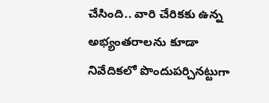చేసింది.. వారి చేరికకు ఉన్న అభ్యంతరాలను కూడా నివేదికలో పొందుపర్చినట్టుగా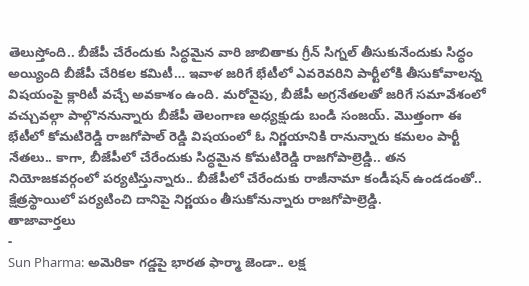తెలుస్తోంది.. బీజేపీ చేరేందుకు సిద్ధమైన వారి జాబితాకు గ్రీన్ సిగ్నల్ తీసుకునేందుకు సిద్ధం అయ్యింది బీజేపీ చేరికల కమిటీ… ఇవాళ జరిగే భేటీలో ఎవరెవరిని పార్టీలోకి తీసుకోవాలన్న విషయంపై క్లారిటీ వచ్చే అవకాశం ఉంది. మరోవైపు, బీజేపీ అగ్రనేతలతో జరిగే సమావేశంలో వచ్చువల్గా పాల్గొననున్నారు బీజేపీ తెలంగాణ అధ్యక్షుడు బండి సంజయ్. మొత్తంగా ఈ భేటీలో కోమటిరెడ్డి రాజగోపాల్ రెడ్డి విషయంలో ఓ నిర్ణయానికి రానున్నారు కమలం పార్టీ నేతలు.. కాగా, బీజేపీలో చేరేందుకు సిద్ధమైన కోమటిరెడ్డి రాజగోపాల్రెడ్డి.. తన నియోజకవర్గంలో పర్యటిస్తున్నారు.. బీజేపీలో చేరేందుకు రాజీనామా కండీషన్ ఉండడంతో.. క్షేత్రస్థాయిలో పర్యటించి దానిపై నిర్ణయం తీసుకోనున్నారు రాజగోపాల్రెడ్డి.
తాజావార్తలు
-
Sun Pharma: అమెరికా గడ్డపై భారత ఫార్మా జెండా.. లక్ష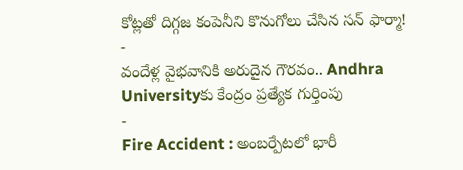కోట్లతో దిగ్గజ కంపెనీని కొనుగోలు చేసిన సన్ ఫార్మా!
-
వందేళ్ల వైభవానికి అరుదైన గౌరవం.. Andhra Universityకు కేంద్రం ప్రత్యేక గుర్తింపు
-
Fire Accident : అంబర్పేటలో భారీ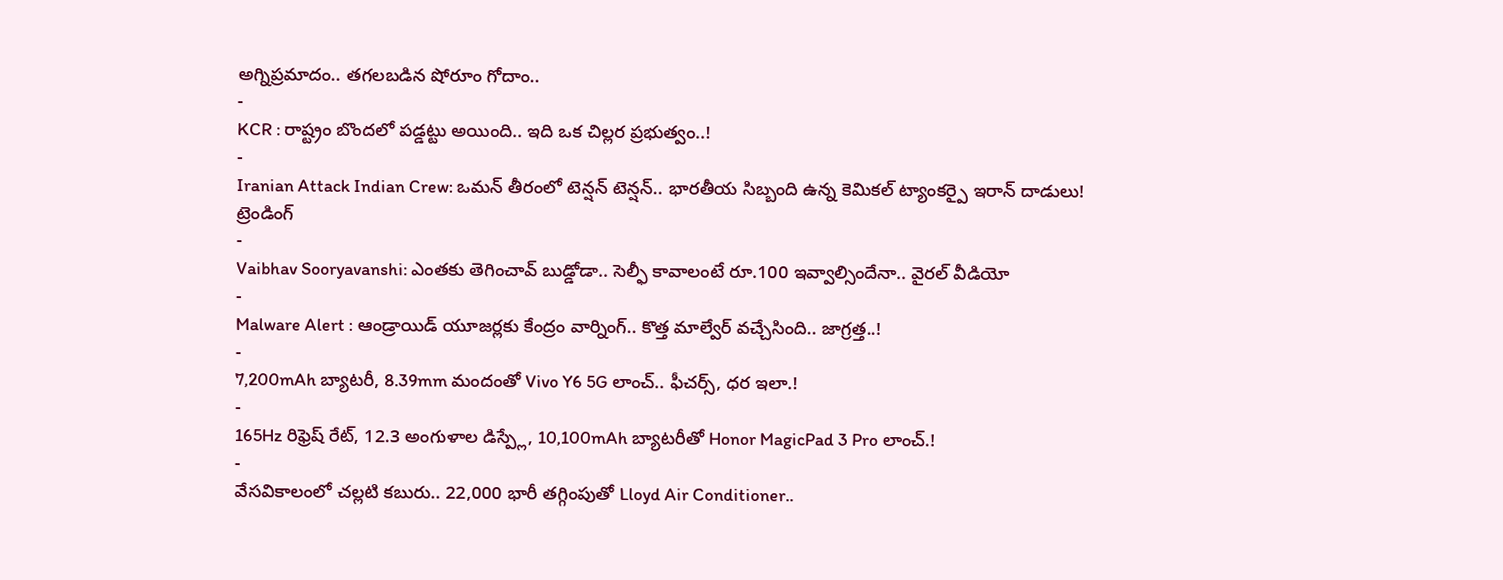అగ్నిప్రమాదం.. తగలబడిన షోరూం గోదాం..
-
KCR : రాష్ట్రం బొందలో పడ్డట్టు అయింది.. ఇది ఒక చిల్లర ప్రభుత్వం..!
-
Iranian Attack Indian Crew: ఒమన్ తీరంలో టెన్షన్ టెన్షన్.. భారతీయ సిబ్బంది ఉన్న కెమికల్ ట్యాంకర్పై ఇరాన్ దాడులు!
ట్రెండింగ్
-
Vaibhav Sooryavanshi: ఎంతకు తెగించావ్ బుడ్డోడా.. సెల్ఫీ కావాలంటే రూ.100 ఇవ్వాల్సిందేనా.. వైరల్ వీడియో
-
Malware Alert : ఆండ్రాయిడ్ యూజర్లకు కేంద్రం వార్నింగ్.. కొత్త మాల్వేర్ వచ్చేసింది.. జాగ్రత్త..!
-
7,200mAh బ్యాటరీ, 8.39mm మందంతో Vivo Y6 5G లాంచ్.. ఫీచర్స్, ధర ఇలా.!
-
165Hz రిఫ్రెష్ రేట్, 12.3 అంగుళాల డిస్ప్లే, 10,100mAh బ్యాటరీతో Honor MagicPad 3 Pro లాంచ్.!
-
వేసవికాలంలో చల్లటి కబురు.. 22,000 భారీ తగ్గింపుతో Lloyd Air Conditioner..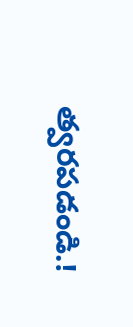త్వరపడండి.!